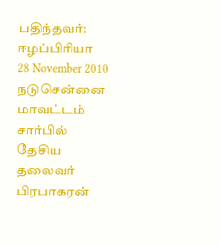பதிந்தவர்:
ஈழப்பிரியா
28 November 2010
நடுசென்னை மாவட்டம் சார்பில் தேசிய தலைவர் பிரபாகரன்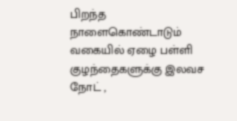பிறந்த நாளைகொண்டாடும் வகையில் ஏழை பள்ளி குழந்தைகளுக்கு இலவச நோட் ,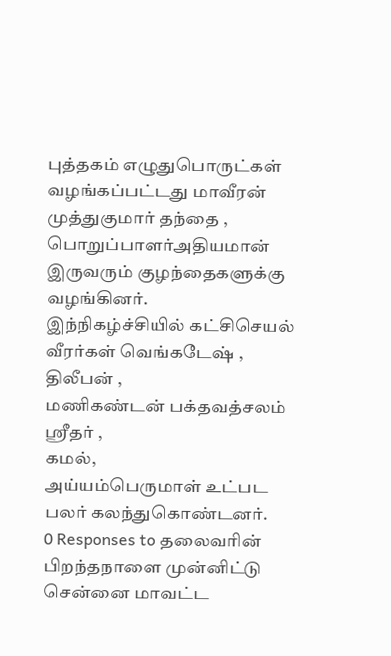புத்தகம் எழுதுபொருட்கள் வழங்கப்பட்டது மாவீரன் முத்துகுமார் தந்தை ,
பொறுப்பாளர்அதியமான் இருவரும் குழந்தைகளுக்கு வழங்கினர்.
இந்நிகழ்ச்சியில் கட்சிசெயல் வீரர்கள் வெங்கடேஷ் ,
திலீபன் ,
மணிகண்டன் பக்தவத்சலம் ஸ்ரீதர் ,
கமல்,
அய்யம்பெருமாள் உட்பட பலர் கலந்துகொண்டனர்.
0 Responses to தலைவரின் பிறந்தநாளை முன்னிட்டு சென்னை மாவட்ட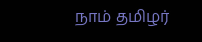நாம் தமிழர்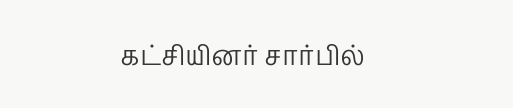கட்சியினர் சார்பில்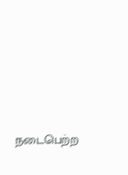நடைபெற்ற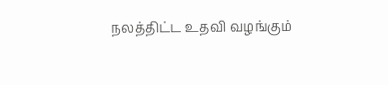நலத்திட்ட உதவி வழங்கும்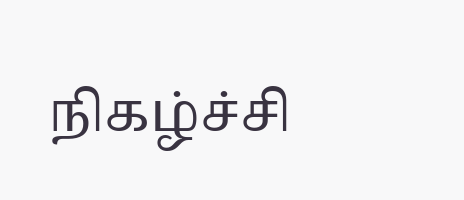நிகழ்ச்சி